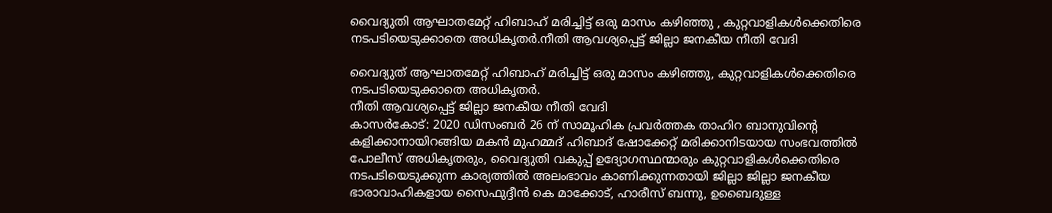വൈദ്യുതി ആഘാതമേറ്റ് ഹിബാഹ് മരിച്ചിട്ട് ഒരു മാസം കഴിഞ്ഞു , കുറ്റവാളികൾക്കെതിരെ നടപടിയെടുക്കാതെ അധികൃതർ.നീതി ആവശ്യപ്പെട്ട് ജില്ലാ ജനകീയ നീതി വേദി

വൈദ്യുത് ആഘാതമേറ്റ് ഹിബാഹ് മരിച്ചിട്ട് ഒരു മാസം കഴിഞ്ഞു, കുറ്റവാളികൾക്കെതിരെ നടപടിയെടുക്കാതെ അധികൃതർ.
നീതി ആവശ്യപ്പെട്ട് ജില്ലാ ജനകീയ നീതി വേദി
കാസർകോട്: 2020 ഡിസംബർ 26 ന് സാമൂഹിക പ്രവർത്തക താഹിറ ബാനുവിന്റെ കളിക്കാനായിറങ്ങിയ മകൻ മുഹമ്മദ് ഹിബാദ് ഷോക്കേറ്റ് മരിക്കാനിടയായ സംഭവത്തിൽ പോലീസ് അധികൃതരും, വൈദ്യുതി വകുപ്പ് ഉദ്യോഗസ്ഥന്മാരും കുറ്റവാളികൾക്കെതിരെ നടപടിയെടുക്കുന്ന കാര്യത്തിൽ അലംഭാവം കാണിക്കുന്നതായി ജില്ലാ ജില്ലാ ജനകീയ ഭാരാവാഹികളായ സൈഫുദ്ദീൻ കെ മാക്കോട്, ഹാരീസ് ബന്നു, ഉബൈദുള്ള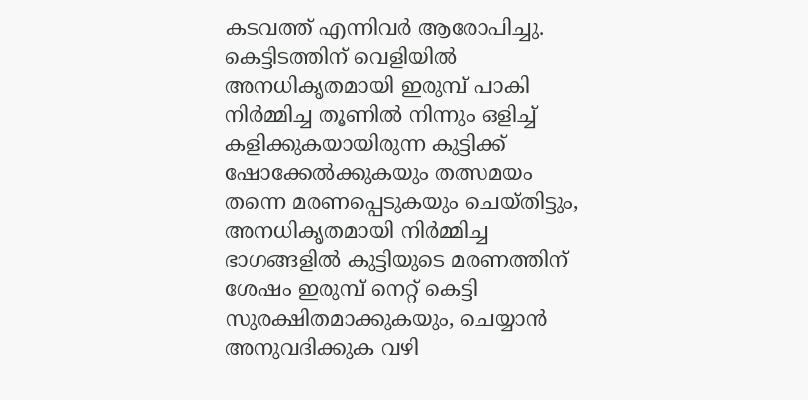കടവത്ത് എന്നിവർ ആരോപിച്ചു.
കെട്ടിടത്തിന് വെളിയിൽ അനധികൃതമായി ഇരുമ്പ് പാകി നിർമ്മിച്ച തൂണിൽ നിന്നും ഒളിച്ച് കളിക്കുകയായിരുന്ന കുട്ടിക്ക് ഷോക്കേൽക്കുകയും തത്സമയം തന്നെ മരണപ്പെടുകയും ചെയ്തിട്ടും, അനധികൃതമായി നിർമ്മിച്ച ഭാഗങ്ങളിൽ കുട്ടിയുടെ മരണത്തിന് ശേഷം ഇരുമ്പ് നെറ്റ് കെട്ടി സുരക്ഷിതമാക്കുകയും, ചെയ്യാൻ അനുവദിക്കുക വഴി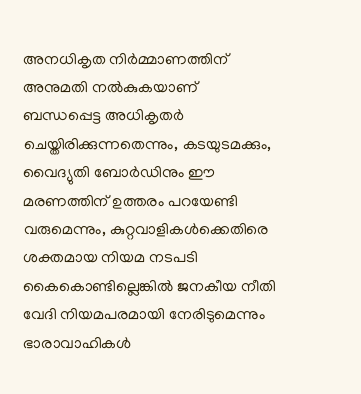അനധികൃത നിർമ്മാണത്തിന് അനുമതി നൽകുകയാണ് ബന്ധപ്പെട്ട അധികൃതർ ചെയ്തിരിക്കുന്നതെന്നും, കടയുടമക്കും, വൈദ്യുതി ബോർഡിനും ഈ മരണത്തിന് ഉത്തരം പറയേണ്ടി വരുമെന്നും, കുറ്റവാളികൾക്കെതിരെ ശക്തമായ നിയമ നടപടി കൈകൊണ്ടില്ലെങ്കിൽ ജനകീയ നീതി വേദി നിയമപരമായി നേരിടുമെന്നും ഭാരാവാഹികൾ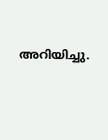അറിയിച്ചു.